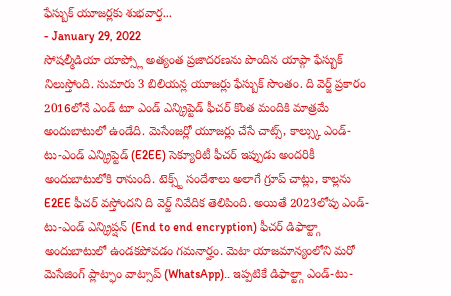ఫేస్బుక్ యూజర్లకు శుభవార్త...
- January 29, 2022
సోషల్మీడియా యాప్స్లో అత్యంత ప్రజాదరణను పొందిన యాప్గా ఫేస్బుక్ నిలుస్తోంది. సుమారు 3 బిలియన్ల యూజర్లు ఫేస్బుక్ సొంతం. ది వెర్జ్ ప్రకారం 2016లోనే ఎండ్ టూ ఎండ్ ఎన్క్రిప్టెడ్ ఫీచర్ కొంత మందికి మాత్రమే అందుబాటులో ఉండేది. మెసేంజర్లో యూజర్లు చేసే చాట్స్, కాల్స్కు ఎండ్-టు-ఎండ్ ఎన్క్రిప్టెడ్ (E2EE) సెక్యూరిటీ ఫీచర్ ఇప్పుడు అందరికీ అందుబాటులోకి రానుంది. టెక్స్ట్ సందేశాలు అలాగే గ్రూప్ చాట్లు, కాల్లను E2EE ఫీచర్ వస్తోందని ది వెర్జ్ నివేదిక తెలిపింది. అయితే 2023లోపు ఎండ్-టు-ఎండ్ ఎన్క్రిప్షన్ (End to end encryption) ఫీచర్ డిఫాల్ట్గా అందుబాటులో ఉండకపోవడం గమనార్హం. మెటా యాజమాన్యంలోని మరో మెసేజింగ్ ప్లాట్ఫాం వాట్సాప్ (WhatsApp).. ఇప్పటికే డిఫాల్ట్గా ఎండ్-టు-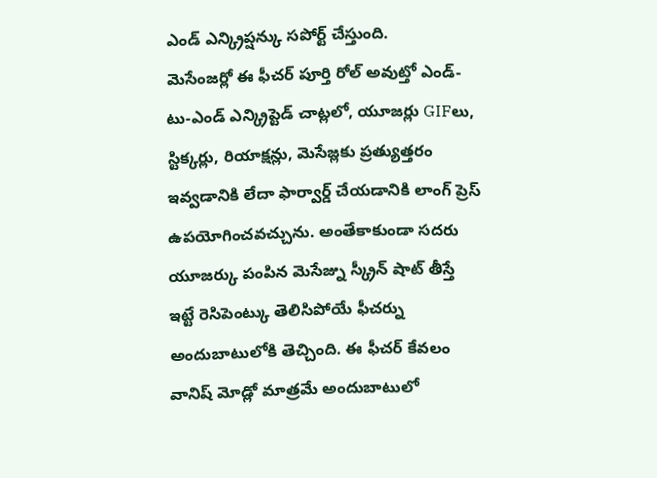ఎండ్ ఎన్క్రిప్షన్కు సపోర్ట్ చేస్తుంది.
మెసేంజర్లో ఈ ఫీచర్ పూర్తి రోల్ అవుట్తో ఎండ్-టు-ఎండ్ ఎన్క్రిప్టెడ్ చాట్లలో, యూజర్లు GIFలు, స్టిక్కర్లు, రియాక్షన్లు, మెసేజ్లకు ప్రత్యుత్తరం ఇవ్వడానికి లేదా ఫార్వార్డ్ చేయడానికి లాంగ్ ప్రెస్ ఉపయోగించవచ్చును. అంతేకాకుండా సదరు యూజర్కు పంపిన మెసేజ్ను స్క్రీన్ షాట్ తీస్తే ఇట్టే రెసిపెంట్కు తెలిసిపోయే ఫీచర్ను అందుబాటులోకి తెచ్చింది. ఈ ఫీచర్ కేవలం వానిష్ మోడ్లో మాత్రమే అందుబాటులో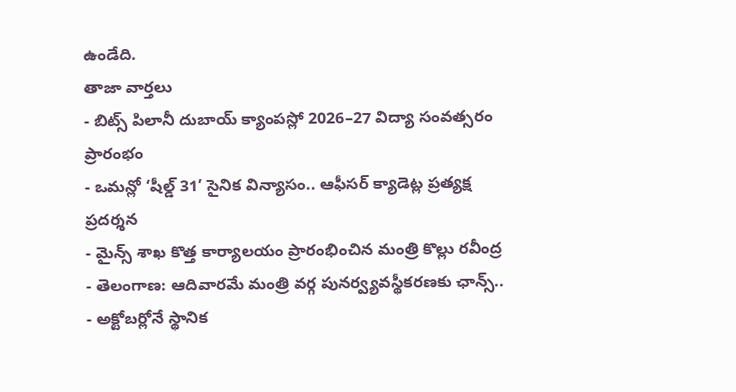ఉండేది.
తాజా వార్తలు
- బిట్స్ పిలానీ దుబాయ్ క్యాంపస్లో 2026–27 విద్యా సంవత్సరం ప్రారంభం
- ఒమన్లో ‘షీల్డ్ 31’ సైనిక విన్యాసం.. ఆఫీసర్ క్యాడెట్ల ప్రత్యక్ష ప్రదర్శన
- మైన్స్ శాఖ కొత్త కార్యాలయం ప్రారంభించిన మంత్రి కొల్లు రవీంద్ర
- తెలంగాణ: ఆదివారమే మంత్రి వర్గ పునర్వ్యవస్థీకరణకు ఛాన్స్..
- అక్టోబర్లోనే స్థానిక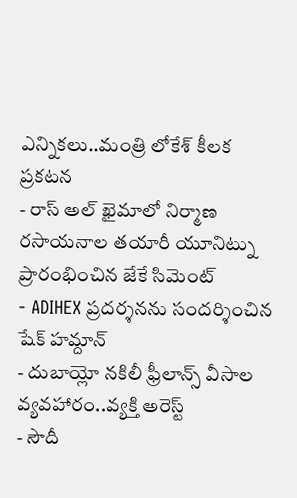ఎన్నికలు..మంత్రి లోకేశ్ కీలక ప్రకటన
- రాస్ అల్ ఖైమాలో నిర్మాణ రసాయనాల తయారీ యూనిట్ను ప్రారంభించిన జేకే సిమెంట్
- ADIHEX ప్రదర్శనను సందర్శించిన షేక్ హమ్దాన్
- దుబాయ్లో నకిలీ ఫ్రీలాన్స్ వీసాల వ్యవహారం..వ్యక్తి అరెస్ట్
- సౌదీ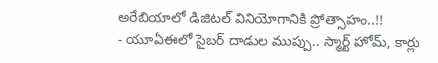అరేబియాలో డిజిటల్ వినియోగానికి ప్రోత్సాహం..!!
- యూఏఈలో సైబర్ దాడుల ముప్పు.. స్మార్ట్ హోమ్, కార్లు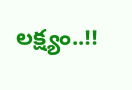లక్ష్యం..!!